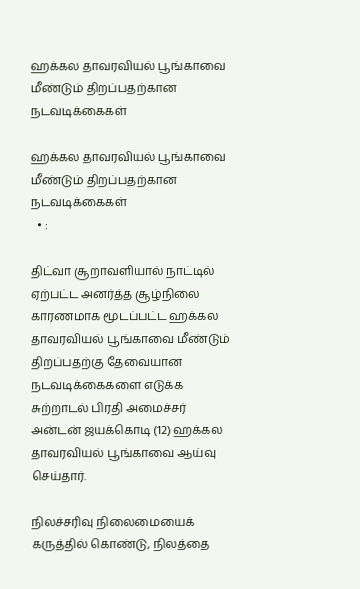ஹக்கல தாவரவியல் பூங்காவை மீண்டும் திறப்பதற்கான நடவடிக்கைகள்

ஹக்கல தாவரவியல் பூங்காவை மீண்டும் திறப்பதற்கான நடவடிக்கைகள்
  • :

திட்வா சூறாவளியால் நாட்டில் ஏற்பட்ட அனர்த்த சூழ்நிலை காரணமாக மூடப்பட்ட ஹக்கல தாவரவியல் பூங்காவை மீண்டும் திறப்பதற்கு தேவையான நடவடிக்கைகளை எடுக்க சுற்றாடல் பிரதி அமைச்சர் அன்டன் ஜயக்கொடி (12) ஹக்கல தாவரவியல் பூங்காவை ஆய்வு செய்தார்.

நிலச்சரிவு நிலைமையைக் கருத்தில் கொண்டு, நிலத்தை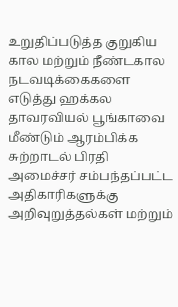உறுதிப்படுத்த குறுகிய கால மற்றும் நீண்டகால நடவடிக்கைகளை எடுத்து ஹக்கல தாவரவியல் பூங்காவை மீண்டும் ஆரம்பிக்க சுற்றாடல் பிரதி அமைச்சர் சம்பந்தப்பட்ட அதிகாரிகளுக்கு அறிவுறுத்தல்கள் மற்றும்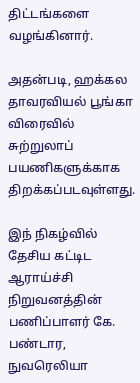திட்டங்களை வழங்கினார்.

அதன்படி, ஹக்கல தாவரவியல் பூங்கா விரைவில் சுற்றுலாப் பயணிகளுக்காக திறக்கப்படவுள்ளது.

இந் நிகழ்வில் தேசிய கட்டிட ஆராய்ச்சி நிறுவனத்தின் பணிப்பாளர் கே. பண்டார, நுவரெலியா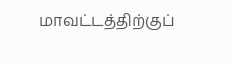மாவட்டத்திற்குப்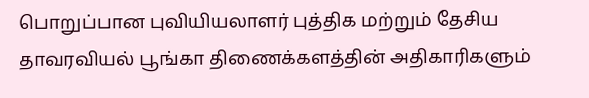பொறுப்பான புவியியலாளர் புத்திக மற்றும் தேசிய தாவரவியல் பூங்கா திணைக்களத்தின் அதிகாரிகளும்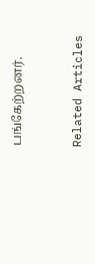பங்கேற்றனர்.



Related Articles